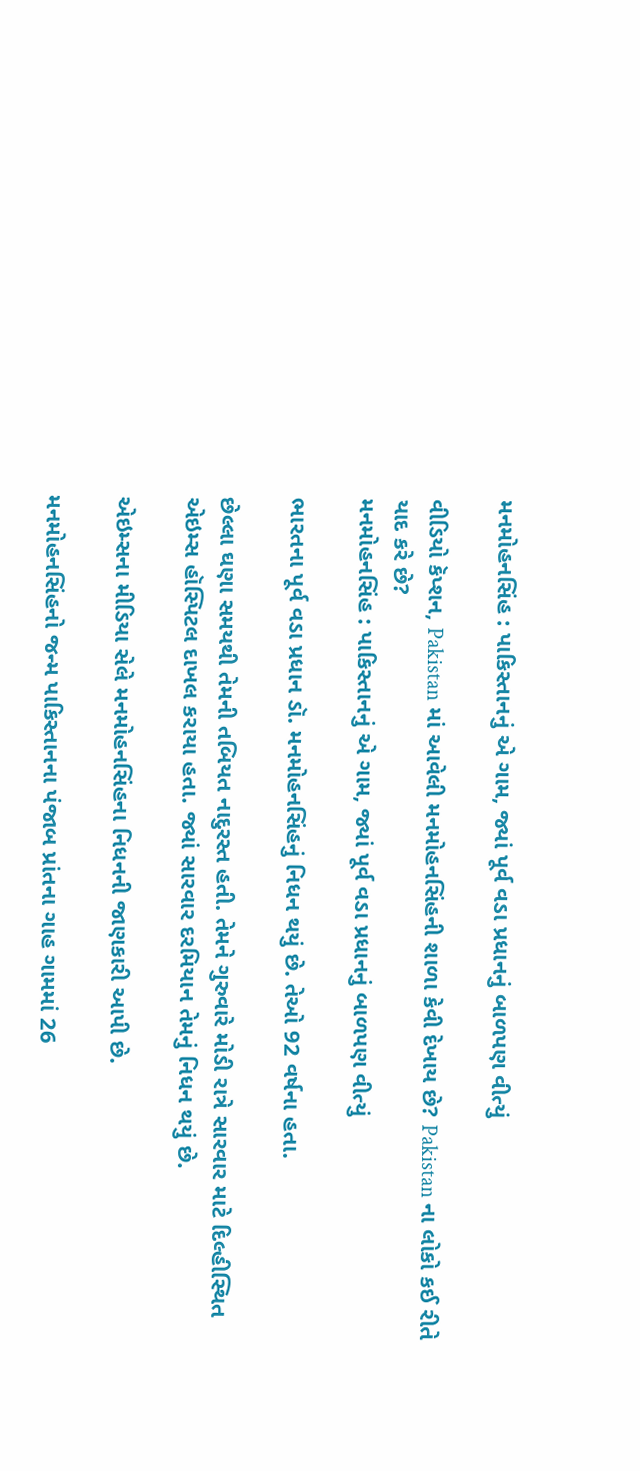મનમોહનસિંહ : પાકિસ્તાનનું એ ગામ, જ્યાં પૂર્વ વડા પ્રધાનનું બાળપણ વીત્યું

વીડિયો કૅપ્શન, Pakistan માં આવેલી મનમોહનસિંહની શાળા કેવી દેખાય છે? Pakistan ના લોકો કઈ રીતે યાદ કરે છે?
મનમોહનસિંહ : પાકિસ્તાનનું એ ગામ, જ્યાં પૂર્વ વડા પ્રધાનનું બાળપણ વીત્યું

ભારતના પૂર્વ વડા પ્રધાન ડૉ. મનમોહનસિંહનું નિધન થયું છે. તેઓ 92 વર્ષના હતા.

છેલ્લા ઘણા સમયથી તેમની તબિયત નાદુરસ્ત હતી. તેમને ગુરુવારે મોડી રાત્રે સારવાર માટે દિલ્હીસ્થિત એઇમ્સ હૉસ્પિટલ દાખલ કરાયા હતા. જ્યાં સારવાર દરમિયાન તેમનું નિધન થયું છે.

એઇમ્સના મીડિયા સેલે મનમોહનસિંહના નિધનની જાણકારી આપી છે.

મનમોહનસિંહનો જન્મ પાકિસ્તાનના પંજાબ પ્રાંતના ગાહ ગામમાં 26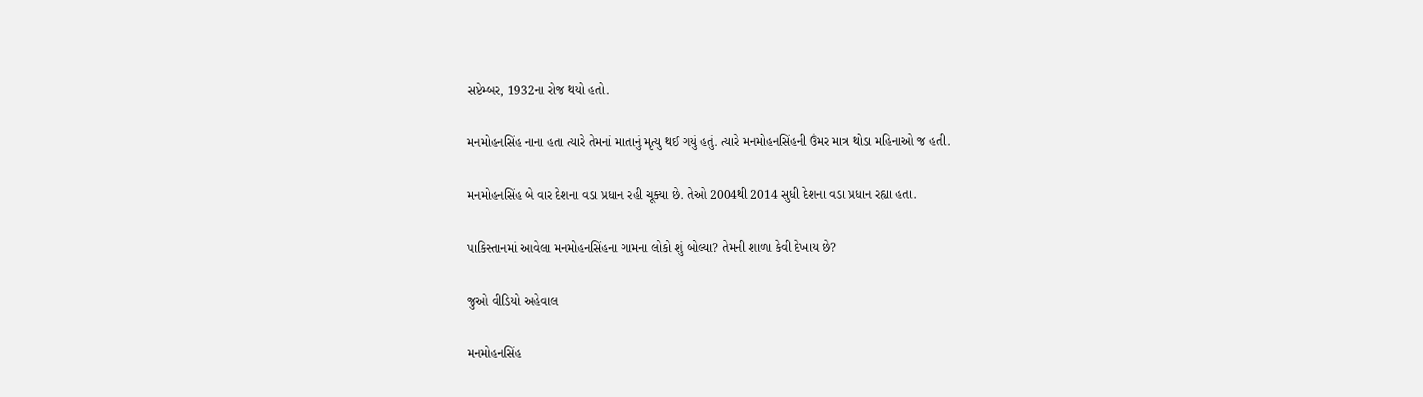સપ્ટેમ્બર, 1932ના રોજ થયો હતો.

મનમોહનસિંહ નાના હતા ત્યારે તેમનાં માતાનું મૃત્યુ થઈ ગયું હતું. ત્યારે મનમોહનસિંહની ઉંમર માત્ર થોડા મહિનાઓ જ હતી.

મનમોહનસિંહ બે વાર દેશના વડા પ્રધાન રહી ચૂક્યા છે. તેઓ 2004થી 2014 સુધી દેશના વડા પ્રધાન રહ્યા હતા.

પાકિસ્તાનમાં આવેલા મનમોહનસિંહના ગામના લોકો શું બોલ્યા? તેમની શાળા કેવી દેખાય છે?

જુઓ વીડિયો અહેવાલ

મનમોહનસિંહ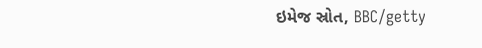ઇમેજ સ્રોત, BBC/getty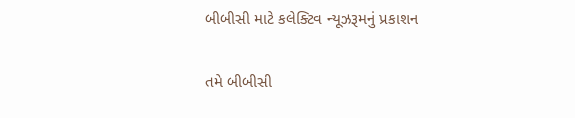બીબીસી માટે કલેક્ટિવ ન્યૂઝરૂમનું પ્રકાશન

તમે બીબીસી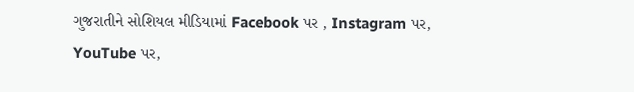ગુજરાતીને સોશિયલ મીડિયામાં Facebook પર , Instagram પર, YouTube પર,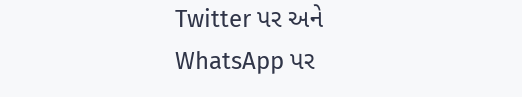Twitter પર અને WhatsApp પર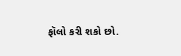ફૉલો કરી શકો છો.